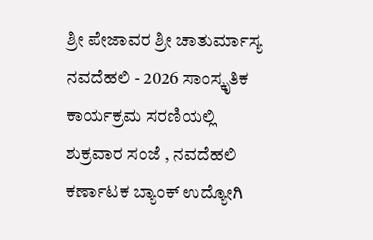ಶ್ರೀ ಪೇಜಾವರ ಶ್ರೀ ಚಾತುರ್ಮಾಸ್ಯ ನವದೆಹಲಿ - 2026 ಸಾಂಸ್ಕೃತಿಕ ಕಾರ್ಯಕ್ರಮ ಸರಣಿಯಲ್ಲಿ ಶುಕ್ರವಾರ ಸಂಜೆ , ನವದೆಹಲಿ ಕರ್ಣಾಟಕ ಬ್ಯಾಂಕ್ ಉದ್ಯೋಗಿ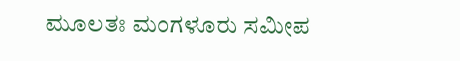ಮೂಲತಃ ಮಂಗಳೂರು ಸಮೀಪ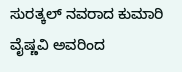ಸುರತ್ಕಲ್ ನವರಾದ ಕುಮಾರಿ ವೈಷ್ಣವಿ ಅವರಿಂದ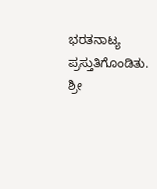ಭರತನಾಟ್ಯ ಪ್ರಸ್ತುತಿಗೊಂಡಿತು.
ಶ್ರೀ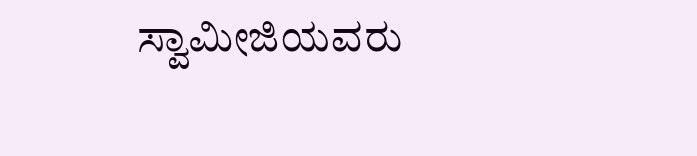ಸ್ವಾಮೀಜಿಯವರು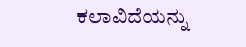ಕಲಾವಿದೆಯನ್ನು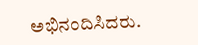ಅಭಿನಂದಿಸಿದರು.